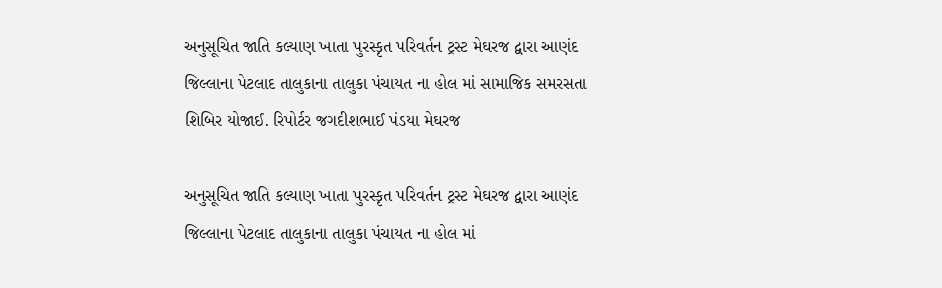અનુસૂચિત જાતિ કલ્યાણ ખાતા પુરસ્કૃત પરિવર્તન ટ્રસ્ટ મેઘરજ દ્વારા આણંદ જિલ્લાના પેટલાદ તાલુકાના તાલુકા પંચાયત ના હોલ માં સામાજિક સમરસતા શિબિર યોજાઈ. રિપોર્ટર જગદીશભાઈ પંડયા મેઘરજ

અનુસૂચિત જાતિ કલ્યાણ ખાતા પુરસ્કૃત પરિવર્તન ટ્રસ્ટ મેઘરજ દ્વારા આણંદ જિલ્લાના પેટલાદ તાલુકાના તાલુકા પંચાયત ના હોલ માં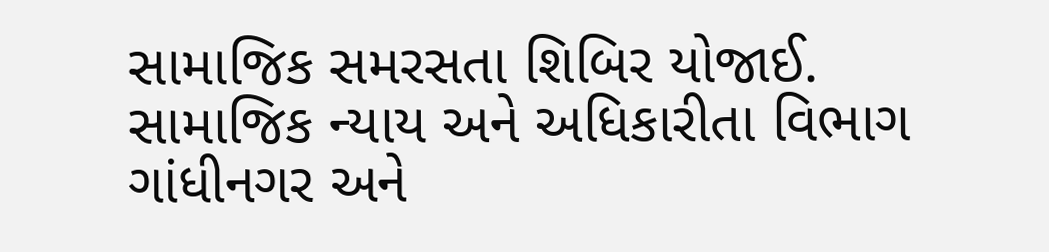સામાજિક સમરસતા શિબિર યોજાઈ.
સામાજિક ન્યાય અને અધિકારીતા વિભાગ ગાંધીનગર અને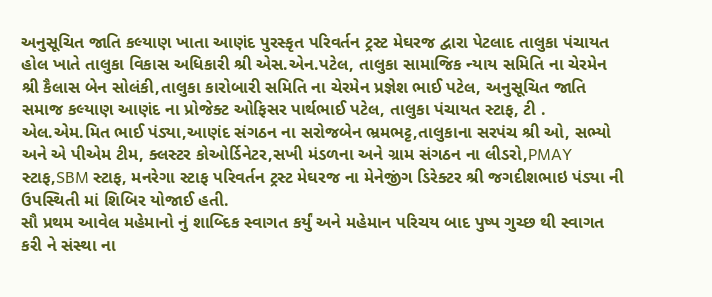અનુસૂચિત જાતિ કલ્યાણ ખાતા આણંદ પુરસ્કૃત પરિવર્તન ટ્રસ્ટ મેઘરજ દ્વારા પેટલાદ તાલુકા પંચાયત હોલ ખાતે તાલુકા વિકાસ અધિકારી શ્રી એસ.એન.પટેલ, તાલુકા સામાજિક ન્યાય સમિતિ ના ચેરમેન શ્રી કૈલાસ બેન સોલંકી,તાલુકા કારોબારી સમિતિ ના ચેરમેન પ્રજ્ઞેશ ભાઈ પટેલ, અનુસૂચિત જાતિ સમાજ કલ્યાણ આણંદ ના પ્રોજેક્ટ ઓફિસર પાર્થભાઈ પટેલ, તાલુકા પંચાયત સ્ટાફ, ટી . એલ.એમ.મિત ભાઈ પંડ્યા,આણંદ સંગઠન ના સરોજબેન ભ્રમભટ્ટ,તાલુકાના સરપંચ શ્રી ઓ, સભ્યો અને એ પીએમ ટીમ, ક્લસ્ટર કોઓર્ડિનેટર,સખી મંડળના અને ગ્રામ સંગઠન ના લીડરો,PMAY સ્ટાફ,SBM સ્ટાફ, મનરેગા સ્ટાફ પરિવર્તન ટ્રસ્ટ મેઘરજ ના મેનેજીંગ ડિરેક્ટર શ્રી જગદીશભાઇ પંડ્યા ની ઉપસ્થિતી માં શિબિર યોજાઈ હતી.
સૌ પ્રથમ આવેલ મહેમાનો નું શાબ્દિક સ્વાગત કર્યું અને મહેમાન પરિચય બાદ પુષ્પ ગુચ્છ થી સ્વાગત કરી ને સંસ્થા ના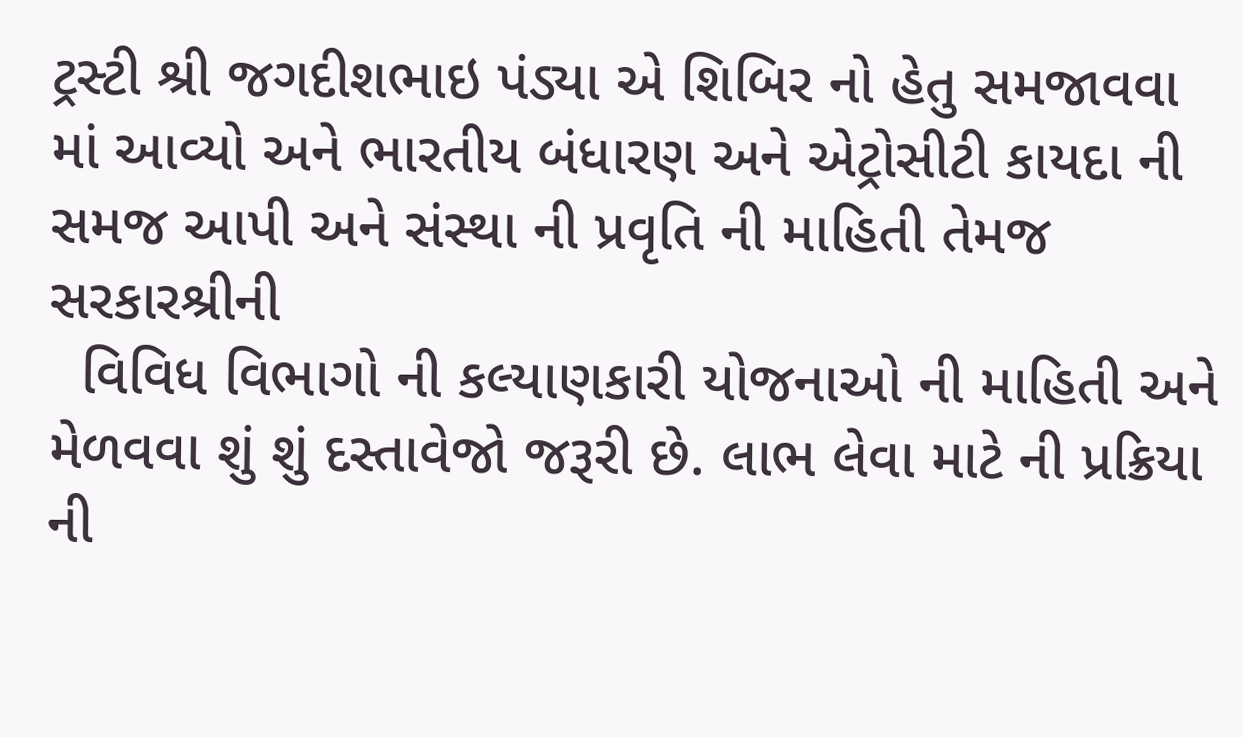ટ્રસ્ટી શ્રી જગદીશભાઇ પંડ્યા એ શિબિર નો હેતુ સમજાવવા માં આવ્યો અને ભારતીય બંધારણ અને એટ્રોસીટી કાયદા ની સમજ આપી અને સંસ્થા ની પ્રવૃતિ ની માહિતી તેમજ સરકારશ્રીની
  વિવિધ વિભાગો ની કલ્યાણકારી યોજનાઓ ની માહિતી અને મેળવવા શું શું દસ્તાવેજો જરૂરી છે. લાભ લેવા માટે ની પ્રક્રિયા ની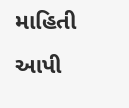માહિતી આપી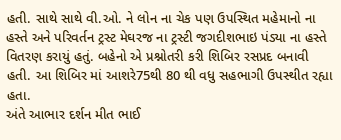હતી. સાથે સાથે વી.ઓ. ને લોન ના ચેક પણ ઉપસ્થિત મહેમાનો ના હસ્તે અને પરિવર્તન ટ્રસ્ટ મેઘરજ ના ટ્રસ્ટી જગદીશભાઇ પંડ્યા ના હસ્તે વિતરણ કરાયું હતું. બહેનો એ પ્રશ્નોતરી કરી શિબિર રસપ્રદ બનાવી હતી. આ શિબિર માં આશરે75થી 80 થી વધુ સહભાગી ઉપસ્થીત રહ્યા હતા.
અંતે આભાર દર્શન મીત ભાઈ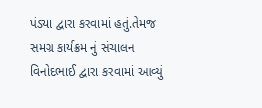પંડ્યા દ્વારા કરવામાં હતું.તેમજ સમગ્ર કાર્યક્રમ નું સંચાલન વિનોદભાઈ દ્વારા કરવામાં આવ્યું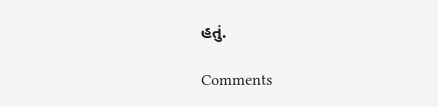હતું.

Comments